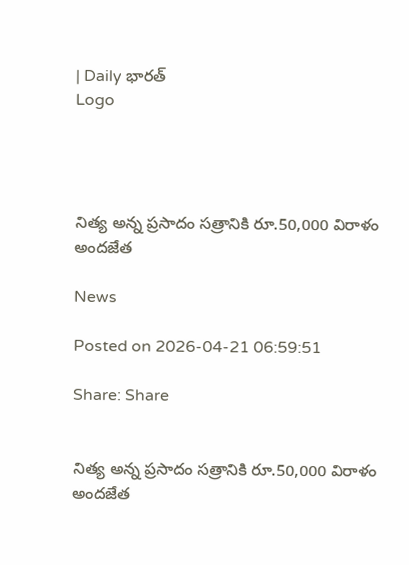| Daily భారత్
Logo




నిత్య అన్న ప్రసాదం సత్రానికి రూ.50,000 విరాళం అందజేత

News

Posted on 2026-04-21 06:59:51

Share: Share


నిత్య అన్న ప్రసాదం సత్రానికి రూ.50,000 విరాళం అందజేత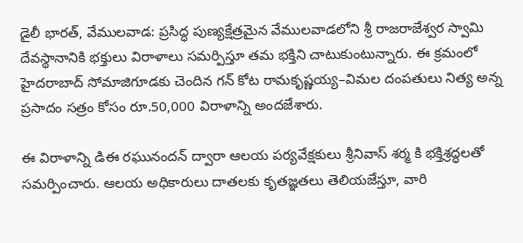డైలీ భారత్, వేములవాడ: ప్రసిద్ధ పుణ్యక్షేత్రమైన వేములవాడలోని శ్రీ రాజరాజేశ్వర స్వామి దేవస్థానానికి భక్తులు విరాళాలు సమర్పిస్తూ తమ భక్తిని చాటుకుంటున్నారు. ఈ క్రమంలో హైదరాబాద్ సోమాజిగూడకు చెందిన గన్ కోట రామకృష్ణయ్య–విమల దంపతులు నిత్య అన్న ప్రసాదం సత్రం కోసం రూ.50,000 విరాళాన్ని అందజేశారు.

ఈ విరాళాన్ని డిఈ రఘునందన్ ద్వారా ఆలయ పర్యవేక్షకులు శ్రీనివాస్ శర్మ కి భక్తిశ్రద్ధలతో సమర్పించారు. ఆలయ అధికారులు దాతలకు కృతజ్ఞతలు తెలియజేస్తూ, వారి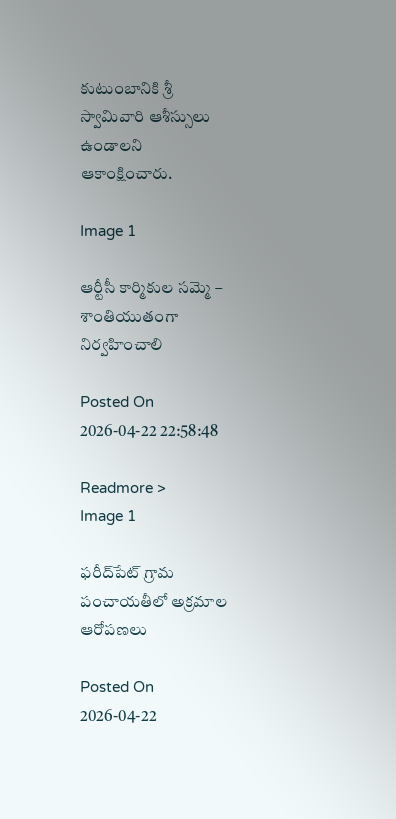కుటుంబానికి శ్రీ స్వామివారి ఆశీస్సులు ఉండాలని ఆకాంక్షించారు.

Image 1

ఆర్టీసీ కార్మికుల సమ్మె – శాంతియుతంగా నిర్వహించాలి

Posted On 2026-04-22 22:58:48

Readmore >
Image 1

ఫరీద్‌పేట్ గ్రామ పంచాయతీలో అక్రమాల ఆరోపణలు

Posted On 2026-04-22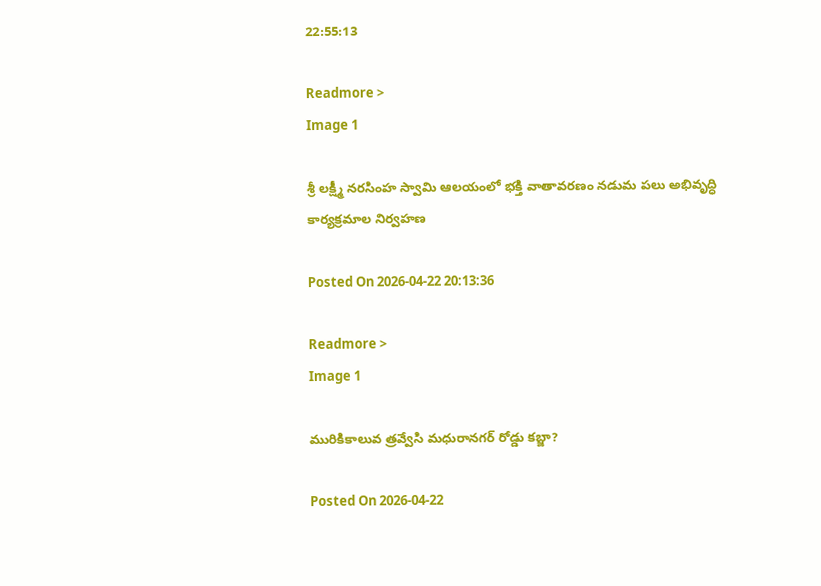22:55:13

Readmore >
Image 1

శ్రీ లక్ష్మీ నరసింహ స్వామి ఆలయంలో భక్తి వాతావరణం నడుమ పలు అభివృద్ధి కార్యక్రమాల నిర్వహణ

Posted On 2026-04-22 20:13:36

Readmore >
Image 1

మురికికాలువ త్రవ్వేసి మధురానగర్ రోడ్డు కబ్జా?

Posted On 2026-04-22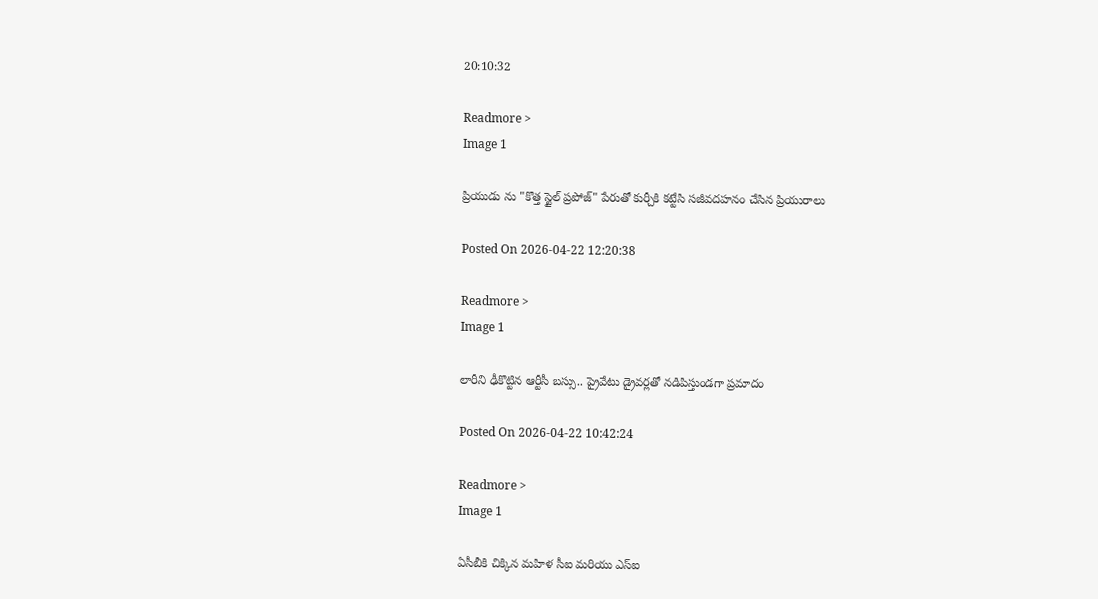20:10:32

Readmore >
Image 1

ప్రియుడు ను "కొత్త స్టైల్ ప్రపోజ్" పేరుతో కుర్చీకి కట్టేసి సజీవదహనం చేసిన ప్రియురాలు

Posted On 2026-04-22 12:20:38

Readmore >
Image 1

లారీని ఢీకొట్టిన ఆర్టీసీ బస్సు.. ప్రైవేటు డ్రైవర్లతో నడిపిస్తుండగా ప్రమాదం

Posted On 2026-04-22 10:42:24

Readmore >
Image 1

ఏసీబీకి చిక్కిన మహిళ సీఐ మరియు ఎస్ఐ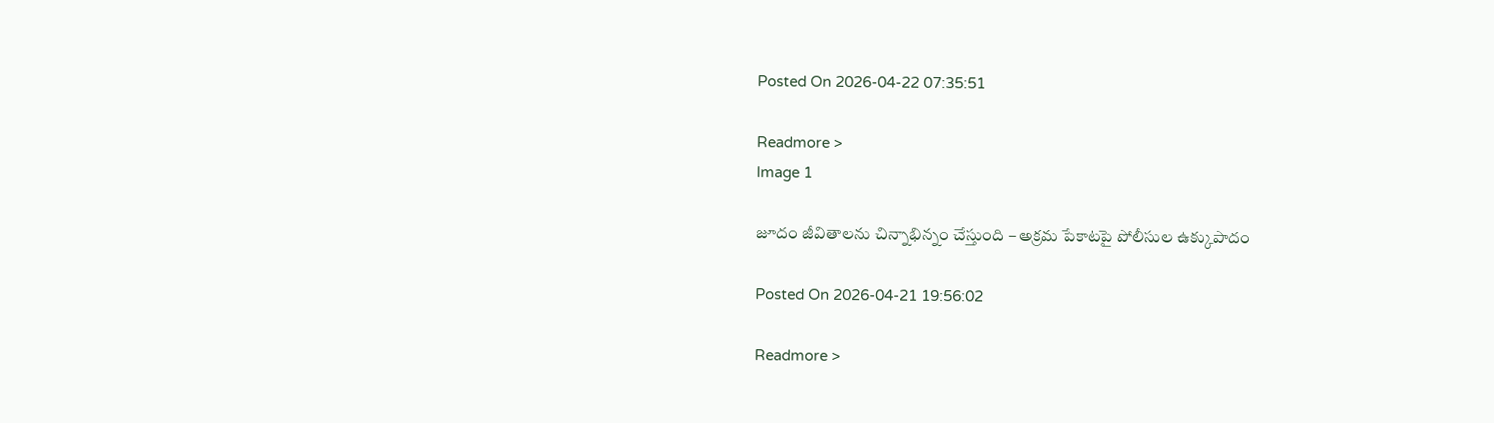Posted On 2026-04-22 07:35:51

Readmore >
Image 1

జూదం జీవితాలను చిన్నాభిన్నం చేస్తుంది – అక్రమ పేకాటపై పోలీసుల ఉక్కుపాదం

Posted On 2026-04-21 19:56:02

Readmore >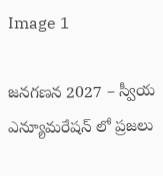Image 1

జనగణన 2027 – స్వీయ ఎన్యూమరేషన్ లో ప్రజలు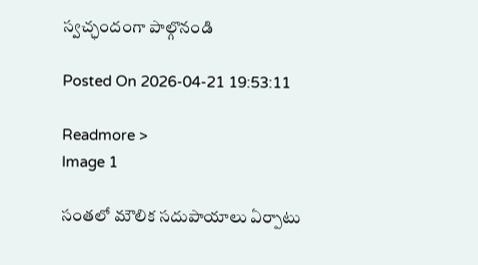స్వచ్ఛందంగా పాల్గొనండి

Posted On 2026-04-21 19:53:11

Readmore >
Image 1

సంతలో మౌలిక సదుపాయాలు ఏర్పాటు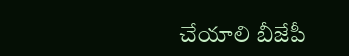చేయాలి బీజేపీ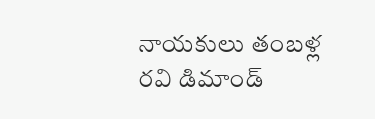నాయకులు తంబళ్ల రవి డిమాండ్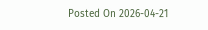Posted On 2026-04-21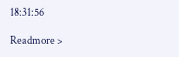18:31:56

Readmore >